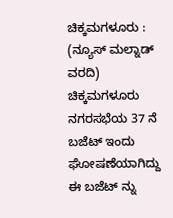ಚಿಕ್ಕಮಗಳೂರು : (ನ್ಯೂಸ್ ಮಲ್ನಾಡ್ ವರದಿ) ಚಿಕ್ಕಮಗಳೂರು ನಗರಸಭೆಯ 37 ನೆ ಬಜೆಟ್ ಇಂದು ಘೋಷಣೆಯಾಗಿದ್ದು ಈ ಬಜೆಟ್ ನ್ನು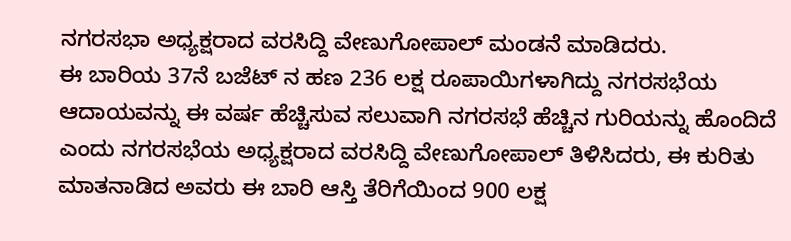ನಗರಸಭಾ ಅಧ್ಯಕ್ಷರಾದ ವರಸಿದ್ದಿ ವೇಣುಗೋಪಾಲ್ ಮಂಡನೆ ಮಾಡಿದರು.
ಈ ಬಾರಿಯ 37ನೆ ಬಜೆಟ್ ನ ಹಣ 236 ಲಕ್ಷ ರೂಪಾಯಿಗಳಾಗಿದ್ದು ನಗರಸಭೆಯ ಆದಾಯವನ್ನು ಈ ವರ್ಷ ಹೆಚ್ಚಿಸುವ ಸಲುವಾಗಿ ನಗರಸಭೆ ಹೆಚ್ಚಿನ ಗುರಿಯನ್ನು ಹೊಂದಿದೆ ಎಂದು ನಗರಸಭೆಯ ಅಧ್ಯಕ್ಷರಾದ ವರಸಿದ್ದಿ ವೇಣುಗೋಪಾಲ್ ತಿಳಿಸಿದರು, ಈ ಕುರಿತು ಮಾತನಾಡಿದ ಅವರು ಈ ಬಾರಿ ಆಸ್ತಿ ತೆರಿಗೆಯಿಂದ 900 ಲಕ್ಷ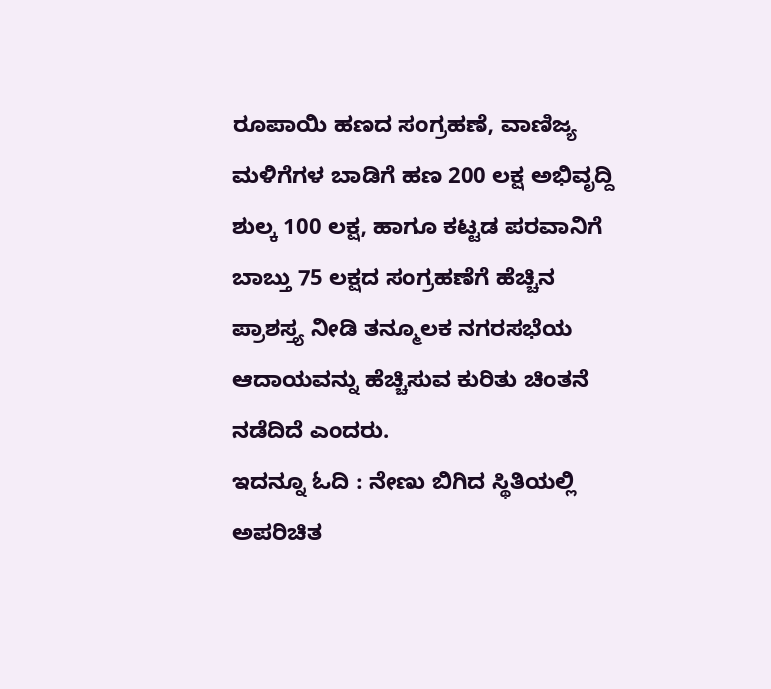ರೂಪಾಯಿ ಹಣದ ಸಂಗ್ರಹಣೆ, ವಾಣಿಜ್ಯ ಮಳಿಗೆಗಳ ಬಾಡಿಗೆ ಹಣ 200 ಲಕ್ಷ ಅಭಿವೃದ್ದಿ ಶುಲ್ಕ 100 ಲಕ್ಷ, ಹಾಗೂ ಕಟ್ಟಡ ಪರವಾನಿಗೆ ಬಾಬ್ತು 75 ಲಕ್ಷದ ಸಂಗ್ರಹಣೆಗೆ ಹೆಚ್ಚಿನ ಪ್ರಾಶಸ್ತ್ಯ ನೀಡಿ ತನ್ಮೂಲಕ ನಗರಸಭೆಯ ಆದಾಯವನ್ನು ಹೆಚ್ಚಿಸುವ ಕುರಿತು ಚಿಂತನೆ ನಡೆದಿದೆ ಎಂದರು.
ಇದನ್ನೂ ಓದಿ : ನೇಣು ಬಿಗಿದ ಸ್ಥಿತಿಯಲ್ಲಿ ಅಪರಿಚಿತ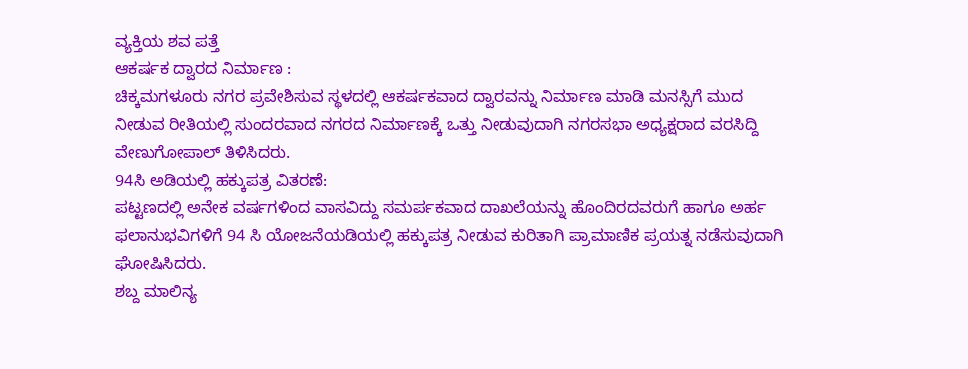ವ್ಯಕ್ತಿಯ ಶವ ಪತ್ತೆ
ಆಕರ್ಷಕ ದ್ವಾರದ ನಿರ್ಮಾಣ :
ಚಿಕ್ಕಮಗಳೂರು ನಗರ ಪ್ರವೇಶಿಸುವ ಸ್ಥಳದಲ್ಲಿ ಆಕರ್ಷಕವಾದ ದ್ವಾರವನ್ನು ನಿರ್ಮಾಣ ಮಾಡಿ ಮನಸ್ಸಿಗೆ ಮುದ ನೀಡುವ ರೀತಿಯಲ್ಲಿ ಸುಂದರವಾದ ನಗರದ ನಿರ್ಮಾಣಕ್ಕೆ ಒತ್ತು ನೀಡುವುದಾಗಿ ನಗರಸಭಾ ಅಧ್ಯಕ್ಷರಾದ ವರಸಿದ್ದಿ ವೇಣುಗೋಪಾಲ್ ತಿಳಿಸಿದರು.
94ಸಿ ಅಡಿಯಲ್ಲಿ ಹಕ್ಕುಪತ್ರ ವಿತರಣೆ:
ಪಟ್ಟಣದಲ್ಲಿ ಅನೇಕ ವರ್ಷಗಳಿಂದ ವಾಸವಿದ್ದು ಸಮರ್ಪಕವಾದ ದಾಖಲೆಯನ್ನು ಹೊಂದಿರದವರುಗೆ ಹಾಗೂ ಅರ್ಹ ಫಲಾನುಭವಿಗಳಿಗೆ 94 ಸಿ ಯೋಜನೆಯಡಿಯಲ್ಲಿ ಹಕ್ಕುಪತ್ರ ನೀಡುವ ಕುರಿತಾಗಿ ಪ್ರಾಮಾಣಿಕ ಪ್ರಯತ್ನ ನಡೆಸುವುದಾಗಿ ಘೋಷಿಸಿದರು.
ಶಬ್ದ ಮಾಲಿನ್ಯ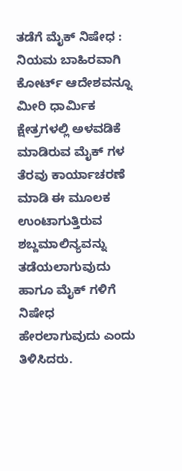ತಡೆಗೆ ಮೈಕ್ ನಿಷೇಧ :
ನಿಯಮ ಬಾಹಿರವಾಗಿ ಕೋರ್ಟ್ ಆದೇಶವನ್ನೂ ಮೀರಿ ಧಾರ್ಮಿಕ ಕ್ಷೇತ್ರಗಳಲ್ಲಿ ಅಳವಡಿಕೆ ಮಾಡಿರುವ ಮೈಕ್ ಗಳ ತೆರವು ಕಾರ್ಯಾಚರಣೆ ಮಾಡಿ ಈ ಮೂಲಕ ಉಂಟಾಗುತ್ತಿರುವ ಶಬ್ದಮಾಲಿನ್ಯವನ್ನು ತಡೆಯಲಾಗುವುದು ಹಾಗೂ ಮೈಕ್ ಗಳಿಗೆ ನಿಷೇಧ ಹೇರಲಾಗುವುದು ಎಂದು ತಿಳಿಸಿದರು.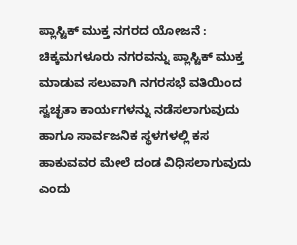ಪ್ಲಾಸ್ಟಿಕ್ ಮುಕ್ತ ನಗರದ ಯೋಜನೆ :
ಚಿಕ್ಕಮಗಳೂರು ನಗರವನ್ನು ಪ್ಲಾಸ್ಟಿಕ್ ಮುಕ್ತ ಮಾಡುವ ಸಲುವಾಗಿ ನಗರಸಭೆ ವತಿಯಿಂದ ಸ್ವಚ್ಛತಾ ಕಾರ್ಯಗಳನ್ನು ನಡೆಸಲಾಗುವುದು ಹಾಗೂ ಸಾರ್ವಜನಿಕ ಸ್ಥಳಗಳಲ್ಲಿ ಕಸ ಹಾಕುವವರ ಮೇಲೆ ದಂಡ ವಿಧಿಸಲಾಗುವುದು ಎಂದು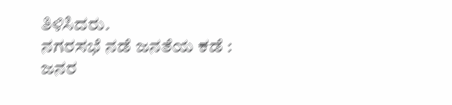ತಿಳಿಸಿದರು.
ನಗರಸಭೆ ನಡೆ ಜನತೆಯ ಕಡೆ :
ಜನರ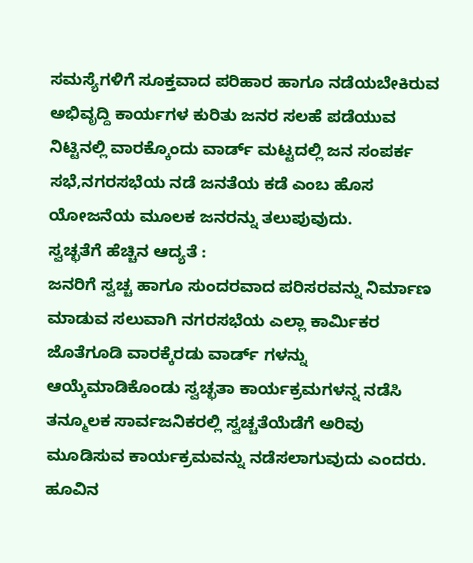ಸಮಸ್ಯೆಗಳಿಗೆ ಸೂಕ್ತವಾದ ಪರಿಹಾರ ಹಾಗೂ ನಡೆಯಬೇಕಿರುವ ಅಭಿವೃದ್ದಿ ಕಾರ್ಯಗಳ ಕುರಿತು ಜನರ ಸಲಹೆ ಪಡೆಯುವ ನಿಟ್ಟಿನಲ್ಲಿ ವಾರಕ್ಕೊಂದು ವಾರ್ಡ್ ಮಟ್ಟದಲ್ಲಿ ಜನ ಸಂಪರ್ಕ ಸಭೆ,ನಗರಸಭೆಯ ನಡೆ ಜನತೆಯ ಕಡೆ ಎಂಬ ಹೊಸ ಯೋಜನೆಯ ಮೂಲಕ ಜನರನ್ನು ತಲುಪುವುದು.
ಸ್ವಚ್ಛತೆಗೆ ಹೆಚ್ಚಿನ ಆದ್ಯತೆ :
ಜನರಿಗೆ ಸ್ವಚ್ಚ ಹಾಗೂ ಸುಂದರವಾದ ಪರಿಸರವನ್ನು ನಿರ್ಮಾಣ ಮಾಡುವ ಸಲುವಾಗಿ ನಗರಸಭೆಯ ಎಲ್ಲಾ ಕಾರ್ಮಿಕರ ಜೊತೆಗೂಡಿ ವಾರಕ್ಕೆರಡು ವಾರ್ಡ್ ಗಳನ್ನು ಆಯ್ಕೆಮಾಡಿಕೊಂಡು ಸ್ವಚ್ಛತಾ ಕಾರ್ಯಕ್ರಮಗಳನ್ನ ನಡೆಸಿ ತನ್ಮೂಲಕ ಸಾರ್ವಜನಿಕರಲ್ಲಿ ಸ್ವಚ್ಚತೆಯೆಡೆಗೆ ಅರಿವು ಮೂಡಿಸುವ ಕಾರ್ಯಕ್ರಮವನ್ನು ನಡೆಸಲಾಗುವುದು ಎಂದರು.
ಹೂವಿನ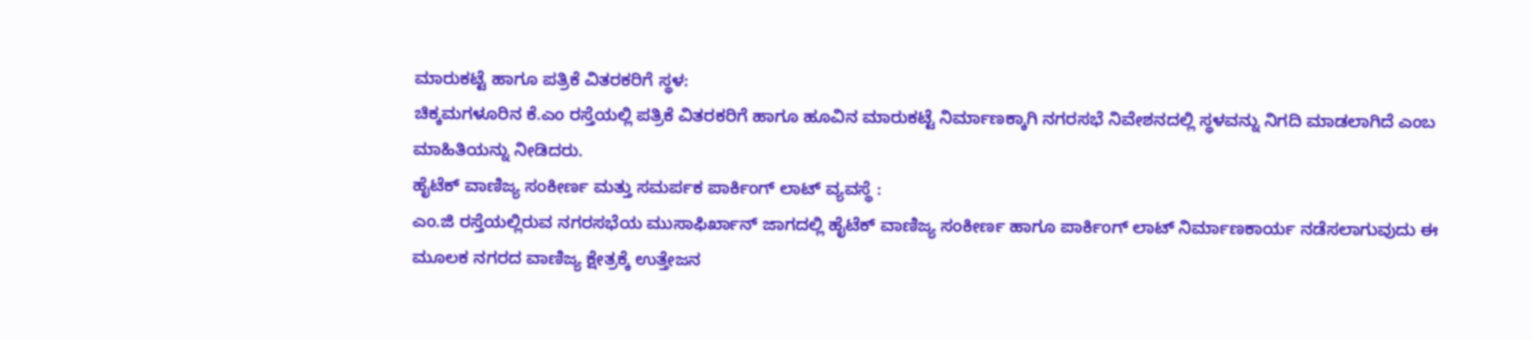ಮಾರುಕಟ್ಟೆ ಹಾಗೂ ಪತ್ರಿಕೆ ವಿತರಕರಿಗೆ ಸ್ಥಳ:
ಚಿಕ್ಕಮಗಳೂರಿನ ಕೆ.ಎಂ ರಸ್ತೆಯಲ್ಲಿ ಪತ್ರಿಕೆ ವಿತರಕರಿಗೆ ಹಾಗೂ ಹೂವಿನ ಮಾರುಕಟ್ಟೆ ನಿರ್ಮಾಣಕ್ಕಾಗಿ ನಗರಸಭೆ ನಿವೇಶನದಲ್ಲಿ ಸ್ಥಳವನ್ನು ನಿಗದಿ ಮಾಡಲಾಗಿದೆ ಎಂಬ ಮಾಹಿತಿಯನ್ನು ನೀಡಿದರು.
ಹೈಟೆಕ್ ವಾಣಿಜ್ಯ ಸಂಕೀರ್ಣ ಮತ್ತು ಸಮರ್ಪಕ ಪಾರ್ಕಿಂಗ್ ಲಾಟ್ ವ್ಯವಸ್ಥೆ :
ಎಂ.ಜಿ ರಸ್ತೆಯಲ್ಲಿರುವ ನಗರಸಭೆಯ ಮುಸಾಫಿರ್ಖಾನ್ ಜಾಗದಲ್ಲಿ ಹೈಟೆಕ್ ವಾಣಿಜ್ಯ ಸಂಕೀರ್ಣ ಹಾಗೂ ಪಾರ್ಕಿಂಗ್ ಲಾಟ್ ನಿರ್ಮಾಣಕಾರ್ಯ ನಡೆಸಲಾಗುವುದು ಈ ಮೂಲಕ ನಗರದ ವಾಣಿಜ್ಯ ಕ್ಷೇತ್ರಕ್ಕೆ ಉತ್ತೇಜನ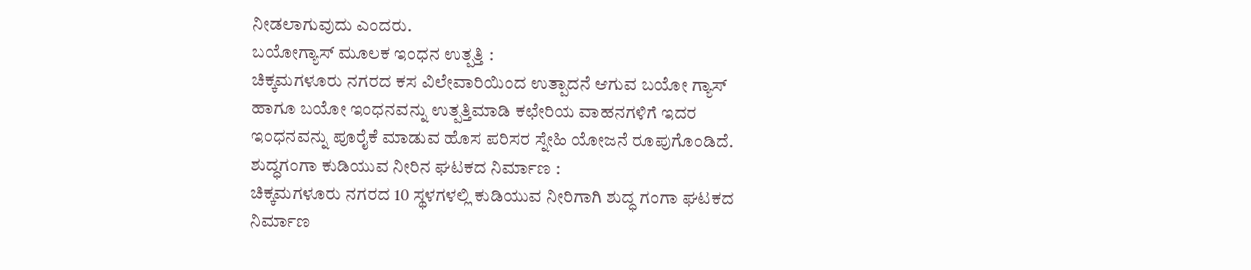ನೀಡಲಾಗುವುದು ಎಂದರು.
ಬಯೋಗ್ಯಾಸ್ ಮೂಲಕ ಇಂಧನ ಉತ್ಪತ್ತಿ :
ಚಿಕ್ಕಮಗಳೂರು ನಗರದ ಕಸ ವಿಲೇವಾರಿಯಿಂದ ಉತ್ಪಾದನೆ ಆಗುವ ಬಯೋ ಗ್ಯಾಸ್ ಹಾಗೂ ಬಯೋ ಇಂಧನವನ್ನು ಉತ್ಪತ್ತಿಮಾಡಿ ಕಛೇರಿಯ ವಾಹನಗಳಿಗೆ ಇದರ ಇಂಧನವನ್ನು ಪೂರೈಕೆ ಮಾಡುವ ಹೊಸ ಪರಿಸರ ಸ್ನೇಹಿ ಯೋಜನೆ ರೂಪುಗೊಂಡಿದೆ.
ಶುದ್ಧಗಂಗಾ ಕುಡಿಯುವ ನೀರಿನ ಘಟಕದ ನಿರ್ಮಾಣ :
ಚಿಕ್ಕಮಗಳೂರು ನಗರದ 10 ಸ್ಥಳಗಳಲ್ಲಿ ಕುಡಿಯುವ ನೀರಿಗಾಗಿ ಶುದ್ಧ ಗಂಗಾ ಘಟಕದ ನಿರ್ಮಾಣ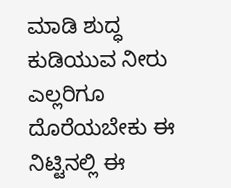ಮಾಡಿ ಶುದ್ಧ ಕುಡಿಯುವ ನೀರು ಎಲ್ಲರಿಗೂ ದೊರೆಯಬೇಕು ಈ ನಿಟ್ಟಿನಲ್ಲಿ ಈ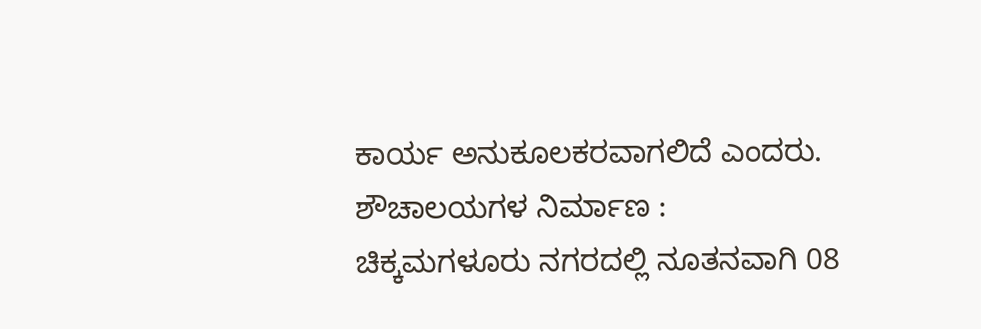ಕಾರ್ಯ ಅನುಕೂಲಕರವಾಗಲಿದೆ ಎಂದರು.
ಶೌಚಾಲಯಗಳ ನಿರ್ಮಾಣ :
ಚಿಕ್ಕಮಗಳೂರು ನಗರದಲ್ಲಿ ನೂತನವಾಗಿ 08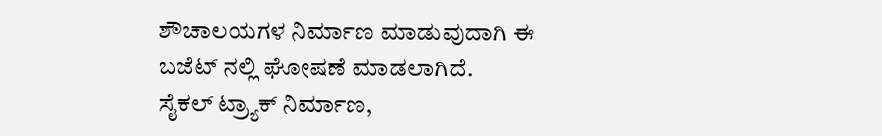ಶೌಚಾಲಯಗಳ ನಿರ್ಮಾಣ ಮಾಡುವುದಾಗಿ ಈ ಬಜೆಟ್ ನಲ್ಲಿ ಘೋಷಣೆ ಮಾಡಲಾಗಿದೆ.
ಸೈಕಲ್ ಟ್ರ್ಯಾಕ್ ನಿರ್ಮಾಣ,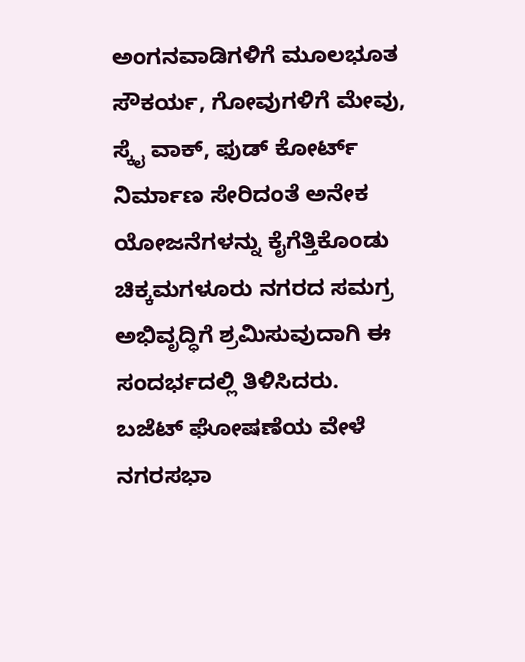ಅಂಗನವಾಡಿಗಳಿಗೆ ಮೂಲಭೂತ ಸೌಕರ್ಯ, ಗೋವುಗಳಿಗೆ ಮೇವು, ಸ್ಕೈ ವಾಕ್, ಫುಡ್ ಕೋರ್ಟ್ ನಿರ್ಮಾಣ ಸೇರಿದಂತೆ ಅನೇಕ ಯೋಜನೆಗಳನ್ನು ಕೈಗೆತ್ತಿಕೊಂಡು ಚಿಕ್ಕಮಗಳೂರು ನಗರದ ಸಮಗ್ರ ಅಭಿವೃದ್ಧಿಗೆ ಶ್ರಮಿಸುವುದಾಗಿ ಈ ಸಂದರ್ಭದಲ್ಲಿ ತಿಳಿಸಿದರು.
ಬಜೆಟ್ ಘೋಷಣೆಯ ವೇಳೆ ನಗರಸಭಾ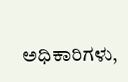ಅಧಿಕಾರಿಗಳು,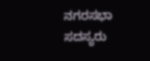ನಗರಸಭಾ ಸದಸ್ಯರು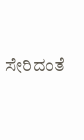ಸೇರಿದಂತೆ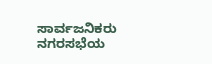ಸಾರ್ವಜನಿಕರು ನಗರಸಭೆಯ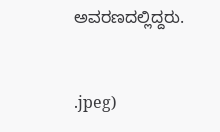ಅವರಣದಲ್ಲಿದ್ದರು.


.jpeg)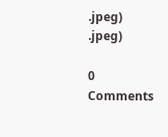.jpeg)
.jpeg)

0 Comments